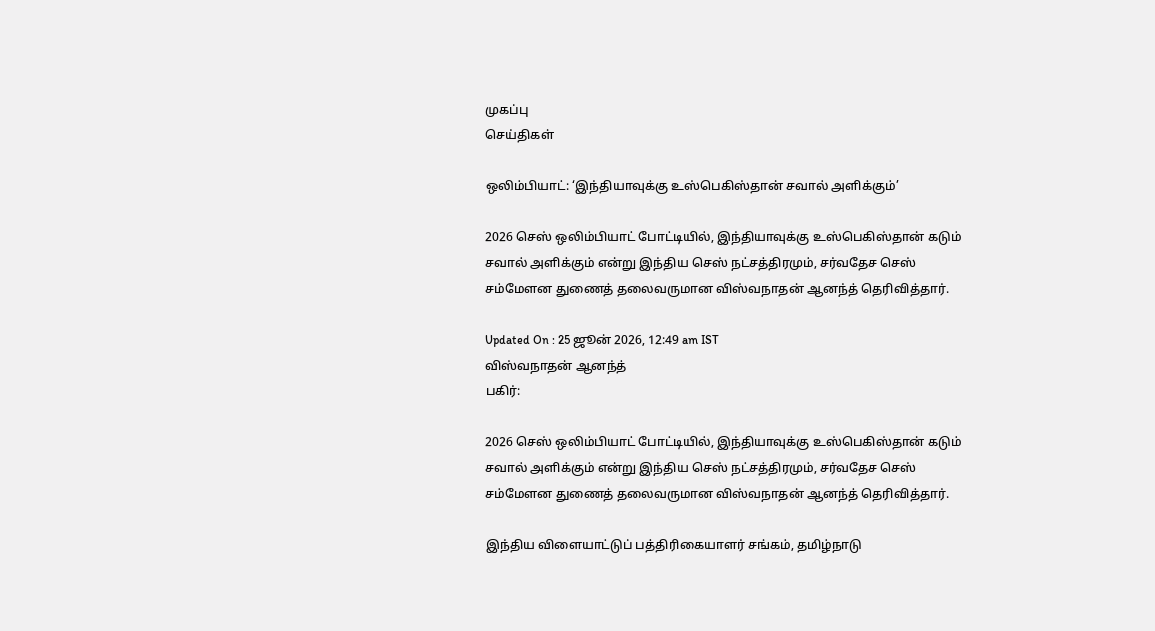முகப்பு
செய்திகள்

ஒலிம்பியாட்: ‘இந்தியாவுக்கு உஸ்பெகிஸ்தான் சவால் அளிக்கும்’

2026 செஸ் ஒலிம்பியாட் போட்டியில், இந்தியாவுக்கு உஸ்பெகிஸ்தான் கடும் சவால் அளிக்கும் என்று இந்திய செஸ் நட்சத்திரமும், சர்வதேச செஸ் சம்மேளன துணைத் தலைவருமான விஸ்வநாதன் ஆனந்த் தெரிவித்தார்.

Updated On : 25 ஜூன் 2026, 12:49 am IST
விஸ்வநாதன் ஆனந்த்
பகிர்:

2026 செஸ் ஒலிம்பியாட் போட்டியில், இந்தியாவுக்கு உஸ்பெகிஸ்தான் கடும் சவால் அளிக்கும் என்று இந்திய செஸ் நட்சத்திரமும், சர்வதேச செஸ் சம்மேளன துணைத் தலைவருமான விஸ்வநாதன் ஆனந்த் தெரிவித்தார்.

இந்திய விளையாட்டுப் பத்திரிகையாளர் சங்கம், தமிழ்நாடு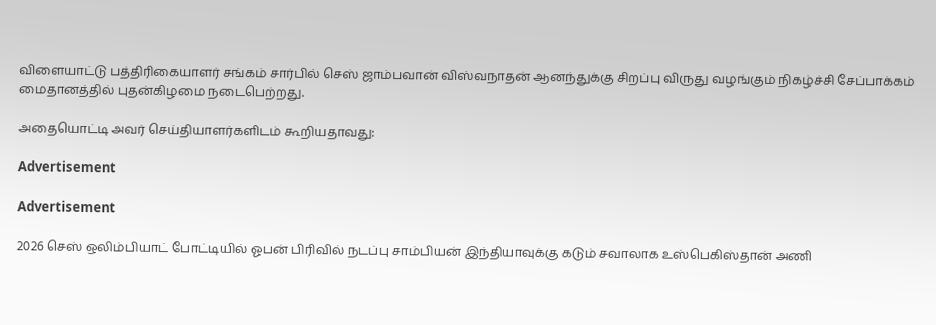விளையாட்டு பத்திரிகையாளர் சங்கம் சார்பில் செஸ் ஜாம்பவான் விஸ்வநாதன் ஆனந்துக்கு சிறப்பு விருது வழங்கும் நிகழ்ச்சி சேப்பாக்கம் மைதானத்தில் புதன்கிழமை நடைபெற்றது.

அதையொட்டி அவர் செய்தியாளர்களிடம் கூறியதாவது:

Advertisement

Advertisement

2026 செஸ் ஒலிம்பியாட் போட்டியில் ஓபன் பிரிவில் நடப்பு சாம்பியன் இந்தியாவுக்கு கடும் சவாலாக உஸ்பெகிஸ்தான் அணி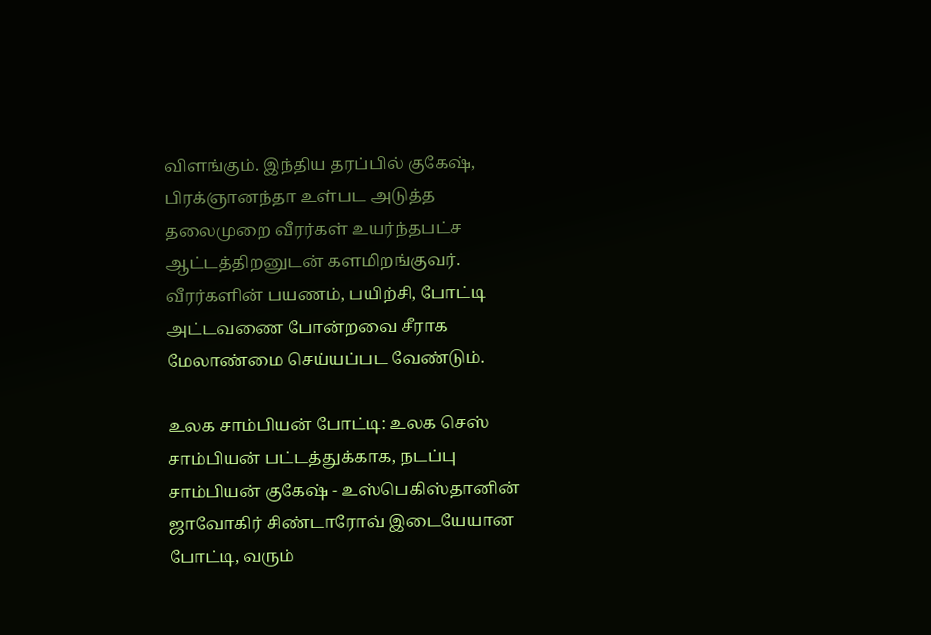விளங்கும். இந்திய தரப்பில் குகேஷ், பிரக்ஞானந்தா உள்பட அடுத்த தலைமுறை வீரர்கள் உயர்ந்தபட்ச ஆட்டத்திறனுடன் களமிறங்குவர். வீரர்களின் பயணம், பயிற்சி, போட்டி அட்டவணை போன்றவை சீராக மேலாண்மை செய்யப்பட வேண்டும்.

உலக சாம்பியன் போட்டி: உலக செஸ் சாம்பியன் பட்டத்துக்காக, நடப்பு சாம்பியன் குகேஷ் - உஸ்பெகிஸ்தானின் ஜாவோகிர் சிண்டாரோவ் இடையேயான போட்டி, வரும்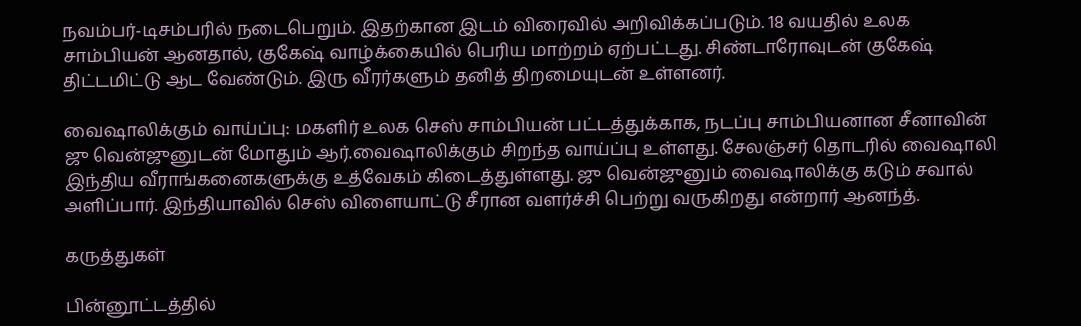நவம்பர்-டிசம்பரில் நடைபெறும். இதற்கான இடம் விரைவில் அறிவிக்கப்படும். 18 வயதில் உலக சாம்பியன் ஆனதால், குகேஷ் வாழ்க்கையில் பெரிய மாற்றம் ஏற்பட்டது. சிண்டாரோவுடன் குகேஷ் திட்டமிட்டு ஆட வேண்டும். இரு வீரர்களும் தனித் திறமையுடன் உள்ளனர்.

வைஷாலிக்கும் வாய்ப்பு: மகளிர் உலக செஸ் சாம்பியன் பட்டத்துக்காக, நடப்பு சாம்பியனான சீனாவின் ஜு வென்ஜுனுடன் மோதும் ஆர்.வைஷாலிக்கும் சிறந்த வாய்ப்பு உள்ளது. சேலஞ்சர் தொடரில் வைஷாலி இந்திய வீராங்கனைகளுக்கு உத்வேகம் கிடைத்துள்ளது. ஜு வென்ஜுனும் வைஷாலிக்கு கடும் சவால் அளிப்பார். இந்தியாவில் செஸ் விளையாட்டு சீரான வளர்ச்சி பெற்று வருகிறது என்றார் ஆனந்த்.

கருத்துகள்

பின்னூட்டத்தில்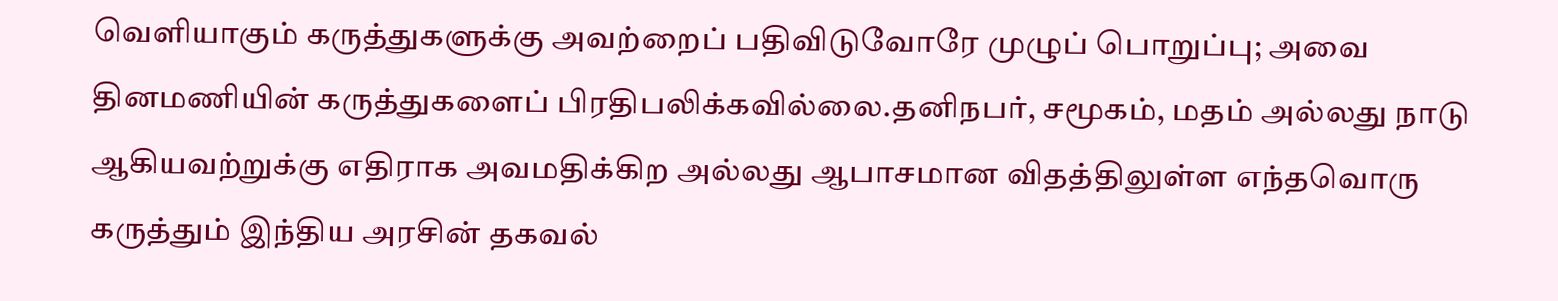வெளியாகும் கருத்துகளுக்கு அவற்றைப் பதிவிடுவோரே முழுப் பொறுப்பு; அவை தினமணியின் கருத்துகளைப் பிரதிபலிக்கவில்லை.தனிநபர், சமூகம், மதம் அல்லது நாடு ஆகியவற்றுக்கு எதிராக அவமதிக்கிற அல்லது ஆபாசமான விதத்திலுள்ள எந்தவொரு கருத்தும் இந்திய அரசின் தகவல்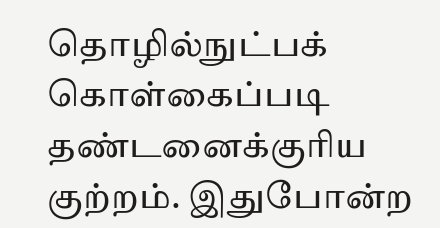தொழில்நுட்பக் கொள்கைப்படி தண்டனைக்குரிய குற்றம். இதுபோன்ற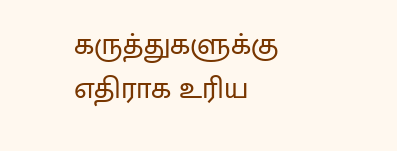கருத்துகளுக்கு எதிராக உரிய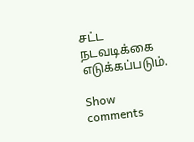சட்ட நடவடிக்கை எடுக்கப்படும்.

Show comments